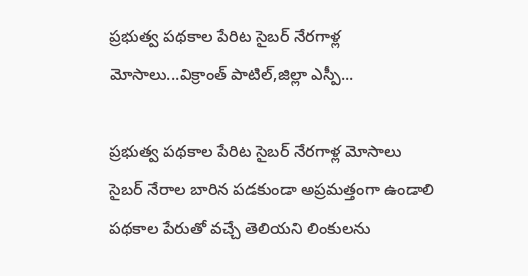ప్రభుత్వ పథకాల పేరిట సైబర్‌ నేరగాళ్ల మోసాలు...విక్రాంత్ పాటిల్,జిల్లా ఎస్పీ...

ప్రభుత్వ పథకాల పేరిట సైబర్‌ నేరగాళ్ల మోసాలు
సైబర్ నేరాల బారిన పడకుండా అప్రమత్తంగా ఉండాలి
పథకాల పేరుతో వచ్చే తెలియని లింకులను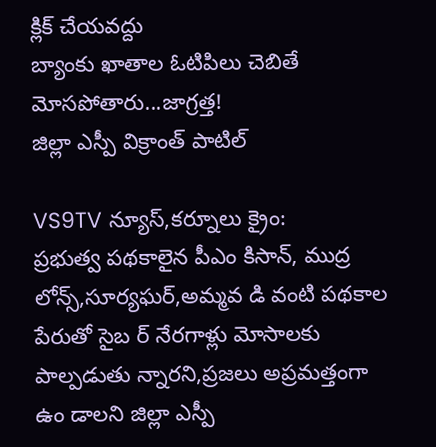క్లిక్‌ చేయవద్దు
బ్యాంకు ఖాతాల ఓటిపిలు చెబితే మోసపోతారు...జాగ్రత్త!
జిల్లా ఎస్పీ విక్రాంత్ పాటిల్

VS9TV న్యూస్,కర్నూలు క్రైం:
ప్రభుత్వ పథకాలైన పీఎం కిసాన్‌, ముద్ర లోన్స్‌,సూర్యఘర్‌,అమ్మవ డి వంటి పథకాల పేరుతో సైబ ర్‌ నేరగాళ్లు మోసాలకు పాల్పడుతు న్నారని,ప్రజలు అప్రమత్తంగా ఉం డాలని జిల్లా ఎస్పీ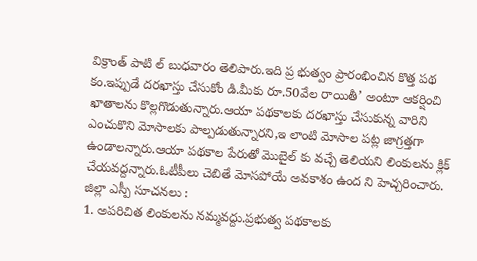విక్రాంత్ పాటి ల్ బుధవారం తెలిపారు.ఇది ప్ర భుత్వం ప్రారంభించిన కొత్త పథ కం.ఇప్పుడే దరఖాస్తు చేసుకోం డి.మీకు రూ.50వేల రాయితీ’ అంటూ ఆకర్షించి ఖాతాలను కొల్లగొడుతున్నారు.ఆయా పథకాలకు దరఖాస్తు చేసుకున్న వారిని ఎంచుకొని మోసాలకు పాల్పడుతున్నారని,ఇ లాంటి మోసాల పట్ల జాగ్రత్తగా ఉండాలన్నారు.ఆయా పథకాల పేరుతో మొబైల్ కు వచ్చే తెలియని లింకులను క్లిక్‌ చేయవద్దన్నారు.ఓటీపీలు చెబితే మోసపోయే అవకాశం ఉంద ని హెచ్చరించారు.
జిల్లా ఎస్పీ సూచనలు :
1. అపరిచిత లింకులను నమ్మవద్దు.ప్రభుత్వ పథకాలకు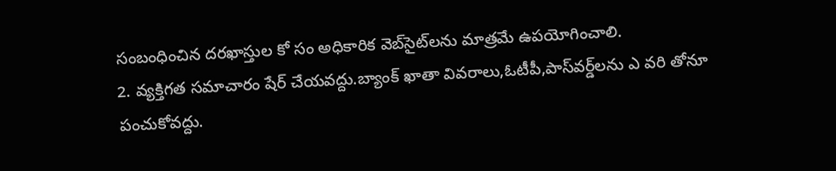సంబంధించిన దరఖాస్తుల కో సం అధికారిక వెబ్‌సైట్‌లను మాత్రమే ఉపయోగించాలి.
2. వ్యక్తిగత సమాచారం షేర్‌ చేయవద్దు.బ్యాంక్‌ ఖాతా వివరాలు,ఓటీపీ,పాస్‌వర్డ్‌లను ఎ వరి తోనూ పంచుకోవద్దు.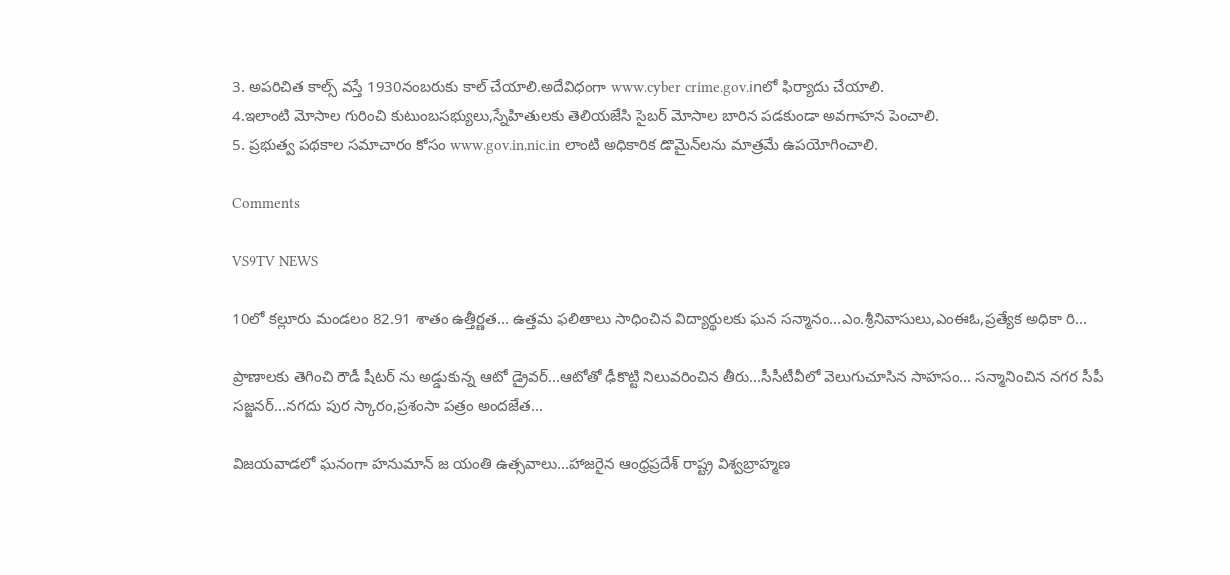3. అపరిచిత కాల్స్‌ వస్తే 1930నంబరుకు కాల్‌ చేయాలి.అదేవిధంగా www.cyber crime.gov.inలో ఫిర్యాదు చేయాలి.
4.ఇలాంటి మోసాల గురించి కుటుంబసభ్యులు,స్నేహితులకు తెలియజేసి సైబర్‌ మోసాల బారిన పడకుండా అవగాహన పెంచాలి.
5. ప్రభుత్వ పథకాల సమాచారం కోసం www.gov.in,nic.in లాంటి అధికారిక డొమైన్‌లను మాత్రమే ఉపయోగించాలి.

Comments

VS9TV NEWS

10లో కల్లూరు మండలం 82.91 శాతం ఉత్తీర్ణత... ఉత్తమ ఫలితాలు సాధించిన విద్యార్థులకు ఘన సన్మానం...ఎం.శ్రీనివాసులు,ఎంఈఓ,ప్రత్యేక అధికా రి...

ప్రాణాలకు తెగించి రౌడీ షీటర్ ను అడ్డుకున్న ఆటో డ్రైవర్...ఆటోతో ఢీకొట్టి నిలువరించిన తీరు...సీసీటీవీలో వెలుగుచూసిన సాహసం... సన్మానించిన నగర సీపీ సజ్జనర్...నగదు పుర స్కారం,ప్రశంసా పత్రం అందజేత...

విజయవాడలో ఘనంగా హనుమాన్ జ యంతి ఉత్సవాలు...హాజరైన ఆంధ్రప్రదేశ్ రాష్ట్ర విశ్వబ్రాహ్మణ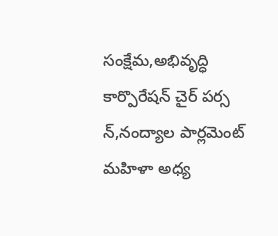సంక్షేమ,అభివృద్ధి కార్పొరేషన్ చైర్ పర్స న్,నంద్యాల పార్లమెంట్ మహిళా అధ్య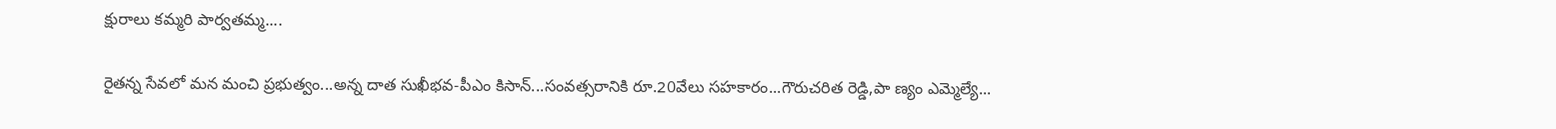క్షురాలు కమ్మరి పార్వతమ్మ....

రైతన్న సేవలో మన మంచి ప్రభుత్వం...అన్న దాత సుఖీభవ-పీఎం కిసాన్...సంవత్సరానికి రూ.20వేలు సహకారం...గౌరుచరిత రెడ్డి,పా ణ్యం ఎమ్మెల్యే...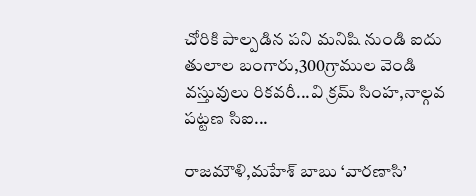చోరికి పాల్పడిన పని మనిషి నుండి ఐదు తులాల బంగారు,300గ్రాముల వెండి వస్తువులు రికవరీ...వి క్రమ్ సింహ,నాల్గవ పట్టణ సిఐ...

రాజమౌళి,మహేశ్ బాబు ‘వారణాసి’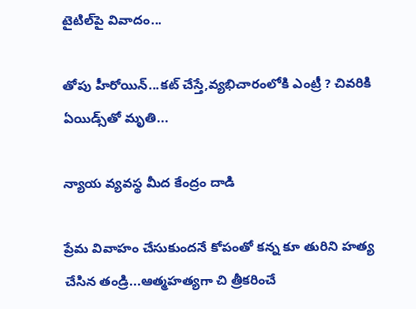టైటిల్‌పై వివాదం...

తోపు హీరోయిన్...కట్ చేస్తే,వ్యభిచారంలోకి ఎంట్రీ ? చివరికి ఏయిడ్స్‌తో మృతి...

న్యాయ వ్యవస్థ మీద కేంద్రం దాడి

ప్రేమ వివాహం చేసుకుందనే కోపంతో కన్న కూ తురిని హత్య చేసిన తండ్రి...ఆత్మహత్యగా చి త్రీకరించే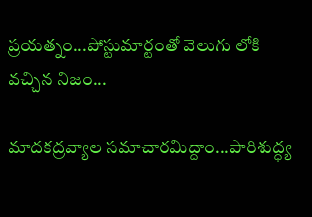ప్రయత్నం...పోస్టుమార్టంతో వెలుగు లోకి వచ్చిన నిజం...

మాదకద్రవ్యాల సమాచారమిద్దాం...పారిశుద్ధ్య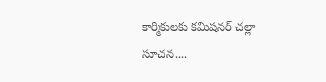కార్మికులకు కమిషనర్ చల్లా సూచన....